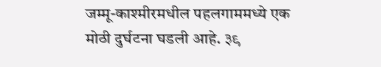जम्मू-काश्मीरमधील पहलगाममध्ये एक मोठी दुर्घटना घडली आहे. ३९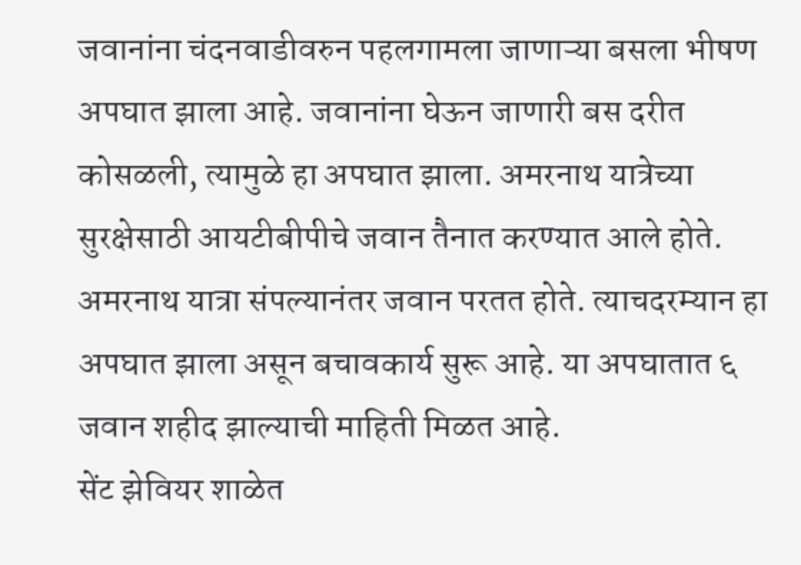जवानांना चंदनवाडीवरुन पहलगामला जाणाऱ्या बसला भीषण अपघात झाला आहे. जवानांना घेऊन जाणारी बस दरीत कोसळली, त्यामुळे हा अपघात झाला. अमरनाथ यात्रेच्या सुरक्षेसाठी आयटीबीपीचे जवान तैनात करण्यात आले होते. अमरनाथ यात्रा संपल्यानंतर जवान परतत होते. त्याचदरम्यान हा अपघात झाला असून बचावकार्य सुरू आहे. या अपघातात ६ जवान शहीद झाल्याची माहिती मिळत आहे.
सेंट झेवियर शाळेत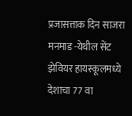प्रजासत्ताक दिन साजरा
मनमाड -येथील सेंट झेवियर हायस्कूलमध्ये देशाचा 77 वा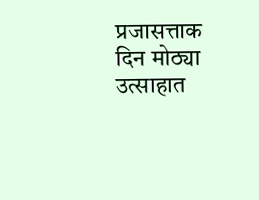प्रजासत्ताक दिन मोठ्या उत्साहात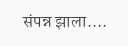संपन्न झाला....